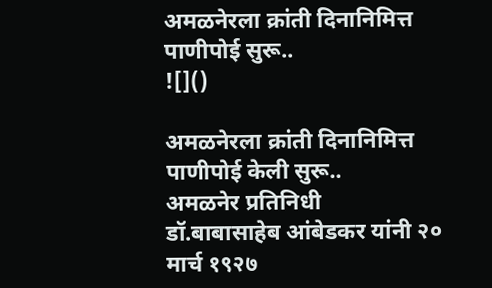अमळनेरला क्रांती दिनानिमित्त पाणीपोई सुरू..
![]()

अमळनेरला क्रांती दिनानिमित्त पाणीपोई केली सुरू..
अमळनेर प्रतिनिधी
डॉ.बाबासाहेब आंबेडकर यांनी २० मार्च १९२७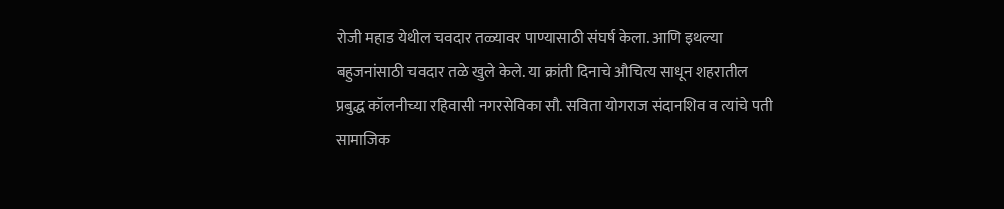रोजी महाड येथील चवदार तळ्यावर पाण्यासाठी संघर्ष केला. आणि इथल्या बहुजनांसाठी चवदार तळे खुले केले. या क्रांती दिनाचे औचित्य साधून शहरातील प्रबुद्ध कॉलनीच्या रहिवासी नगरसेविका सौ. सविता योगराज संदानशिव व त्यांचे पती सामाजिक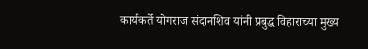कार्यकर्ते योगराज संदानशिव यांनी प्रबुद्ध विहाराच्या मुख्य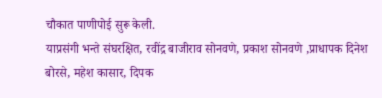चौकात पाणीपोई सुरू केली.
याप्रसंगी भन्ते संघरक्षित, रवींद्र बाजीराव सोनवणे, प्रकाश सोनवणे ,प्राधापक दिनेश बोरसे, महेश कासार, दिपक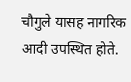चौगुले यासह नागरिक आदी उपस्थित होते.